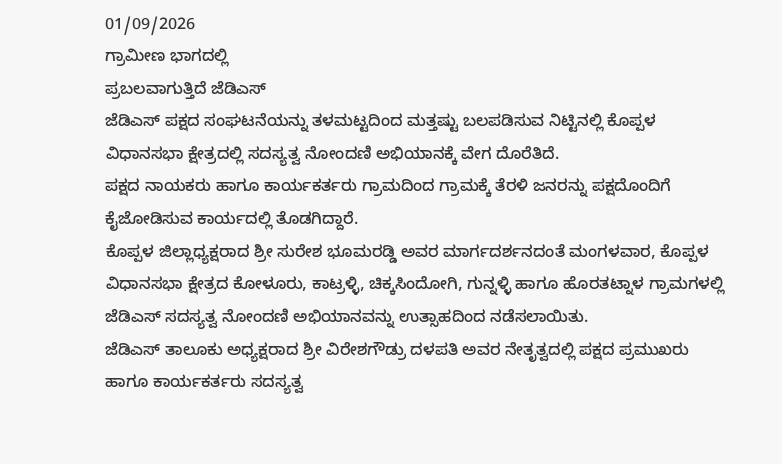01/09/2026
ಗ್ರಾಮೀಣ ಭಾಗದಲ್ಲಿ
ಪ್ರಬಲವಾಗುತ್ತಿದೆ ಜೆಡಿಎಸ್
ಜೆಡಿಎಸ್ ಪಕ್ಷದ ಸಂಘಟನೆಯನ್ನು ತಳಮಟ್ಟದಿಂದ ಮತ್ತಷ್ಟು ಬಲಪಡಿಸುವ ನಿಟ್ಟಿನಲ್ಲಿ ಕೊಪ್ಪಳ ವಿಧಾನಸಭಾ ಕ್ಷೇತ್ರದಲ್ಲಿ ಸದಸ್ಯತ್ವ ನೋಂದಣಿ ಅಭಿಯಾನಕ್ಕೆ ವೇಗ ದೊರೆತಿದೆ.
ಪಕ್ಷದ ನಾಯಕರು ಹಾಗೂ ಕಾರ್ಯಕರ್ತರು ಗ್ರಾಮದಿಂದ ಗ್ರಾಮಕ್ಕೆ ತೆರಳಿ ಜನರನ್ನು ಪಕ್ಷದೊಂದಿಗೆ ಕೈಜೋಡಿಸುವ ಕಾರ್ಯದಲ್ಲಿ ತೊಡಗಿದ್ದಾರೆ.
ಕೊಪ್ಪಳ ಜಿಲ್ಲಾಧ್ಯಕ್ಷರಾದ ಶ್ರೀ ಸುರೇಶ ಭೂಮರಡ್ಡಿ ಅವರ ಮಾರ್ಗದರ್ಶನದಂತೆ ಮಂಗಳವಾರ, ಕೊಪ್ಪಳ ವಿಧಾನಸಭಾ ಕ್ಷೇತ್ರದ ಕೋಳೂರು, ಕಾಟ್ರಳ್ಳಿ, ಚಿಕ್ಕಸಿಂದೋಗಿ, ಗುನ್ನಳ್ಳಿ ಹಾಗೂ ಹೊರತಟ್ನಾಳ ಗ್ರಾಮಗಳಲ್ಲಿ ಜೆಡಿಎಸ್ ಸದಸ್ಯತ್ವ ನೋಂದಣಿ ಅಭಿಯಾನವನ್ನು ಉತ್ಸಾಹದಿಂದ ನಡೆಸಲಾಯಿತು.
ಜೆಡಿಎಸ್ ತಾಲೂಕು ಅಧ್ಯಕ್ಷರಾದ ಶ್ರೀ ವಿರೇಶಗೌಡ್ರು ದಳಪತಿ ಅವರ ನೇತೃತ್ವದಲ್ಲಿ ಪಕ್ಷದ ಪ್ರಮುಖರು ಹಾಗೂ ಕಾರ್ಯಕರ್ತರು ಸದಸ್ಯತ್ವ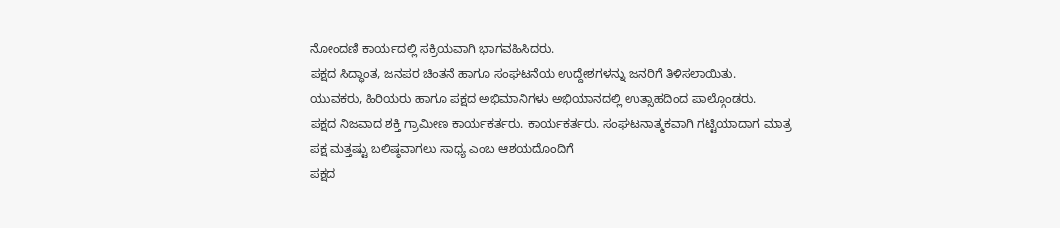ನೋಂದಣಿ ಕಾರ್ಯದಲ್ಲಿ ಸಕ್ರಿಯವಾಗಿ ಭಾಗವಹಿಸಿದರು.
ಪಕ್ಷದ ಸಿದ್ಧಾಂತ, ಜನಪರ ಚಿಂತನೆ ಹಾಗೂ ಸಂಘಟನೆಯ ಉದ್ದೇಶಗಳನ್ನು ಜನರಿಗೆ ತಿಳಿಸಲಾಯಿತು.
ಯುವಕರು, ಹಿರಿಯರು ಹಾಗೂ ಪಕ್ಷದ ಅಭಿಮಾನಿಗಳು ಅಭಿಯಾನದಲ್ಲಿ ಉತ್ಸಾಹದಿಂದ ಪಾಲ್ಗೊಂಡರು.
ಪಕ್ಷದ ನಿಜವಾದ ಶಕ್ತಿ ಗ್ರಾಮೀಣ ಕಾರ್ಯಕರ್ತರು. ಕಾರ್ಯಕರ್ತರು. ಸಂಘಟನಾತ್ಮಕವಾಗಿ ಗಟ್ಟಿಯಾದಾಗ ಮಾತ್ರ ಪಕ್ಷ ಮತ್ತಷ್ಟು ಬಲಿಷ್ಠವಾಗಲು ಸಾಧ್ಯ ಎಂಬ ಆಶಯದೊಂದಿಗೆ
ಪಕ್ಷದ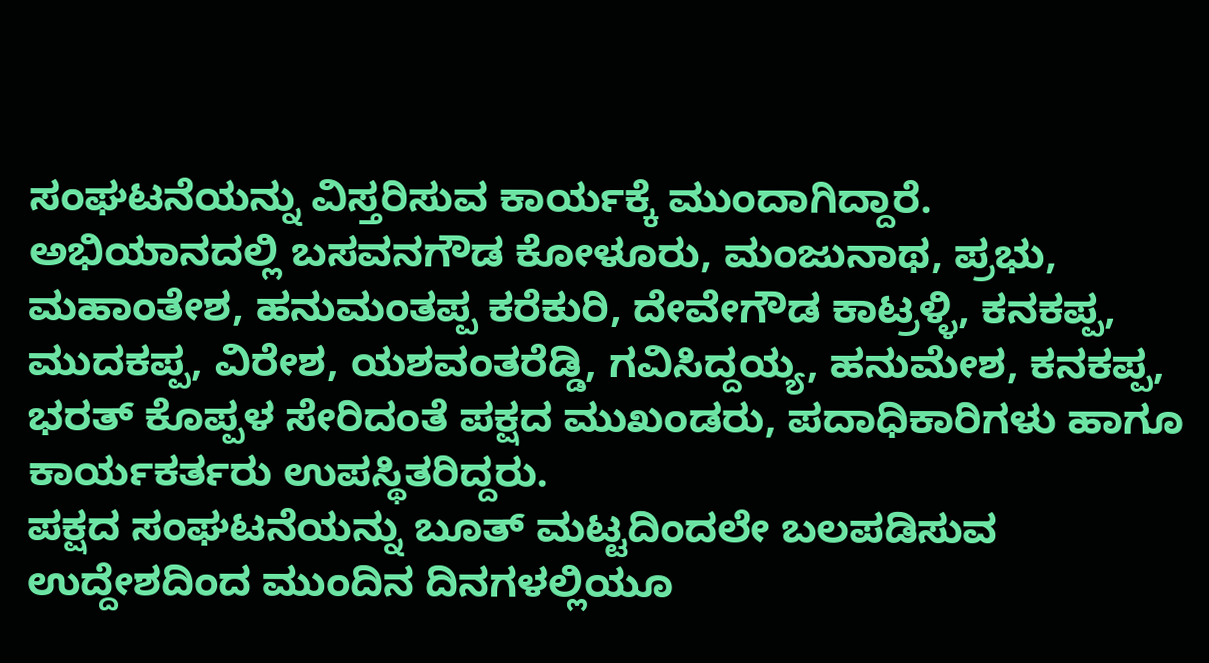ಸಂಘಟನೆಯನ್ನು ವಿಸ್ತರಿಸುವ ಕಾರ್ಯಕ್ಕೆ ಮುಂದಾಗಿದ್ದಾರೆ.
ಅಭಿಯಾನದಲ್ಲಿ ಬಸವನಗೌಡ ಕೋಳೂರು, ಮಂಜುನಾಥ, ಪ್ರಭು, ಮಹಾಂತೇಶ, ಹನುಮಂತಪ್ಪ ಕರೆಕುರಿ, ದೇವೇಗೌಡ ಕಾಟ್ರಳ್ಳಿ, ಕನಕಪ್ಪ, ಮುದಕಪ್ಪ, ವಿರೇಶ, ಯಶವಂತರೆಡ್ಡಿ, ಗವಿಸಿದ್ದಯ್ಯ, ಹನುಮೇಶ, ಕನಕಪ್ಪ, ಭರತ್ ಕೊಪ್ಪಳ ಸೇರಿದಂತೆ ಪಕ್ಷದ ಮುಖಂಡರು, ಪದಾಧಿಕಾರಿಗಳು ಹಾಗೂ ಕಾರ್ಯಕರ್ತರು ಉಪಸ್ಥಿತರಿದ್ದರು.
ಪಕ್ಷದ ಸಂಘಟನೆಯನ್ನು ಬೂತ್ ಮಟ್ಟದಿಂದಲೇ ಬಲಪಡಿಸುವ ಉದ್ದೇಶದಿಂದ ಮುಂದಿನ ದಿನಗಳಲ್ಲಿಯೂ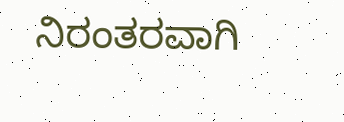ನಿರಂತರವಾಗಿ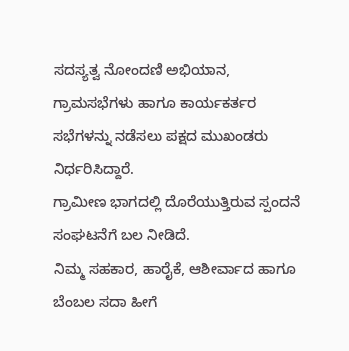ಸದಸ್ಯತ್ವ ನೋಂದಣಿ ಅಭಿಯಾನ, ಗ್ರಾಮಸಭೆಗಳು ಹಾಗೂ ಕಾರ್ಯಕರ್ತರ ಸಭೆಗಳನ್ನು ನಡೆಸಲು ಪಕ್ಷದ ಮುಖಂಡರು ನಿರ್ಧರಿಸಿದ್ದಾರೆ.
ಗ್ರಾಮೀಣ ಭಾಗದಲ್ಲಿ ದೊರೆಯುತ್ತಿರುವ ಸ್ಪಂದನೆ ಸಂಘಟನೆಗೆ ಬಲ ನೀಡಿದೆ.
ನಿಮ್ಮ ಸಹಕಾರ, ಹಾರೈಕೆ, ಆಶೀರ್ವಾದ ಹಾಗೂ ಬೆಂಬಲ ಸದಾ ಹೀಗೆ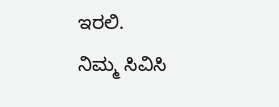ಇರಲಿ.
ನಿಮ್ಮ ಸಿವಿಸಿ